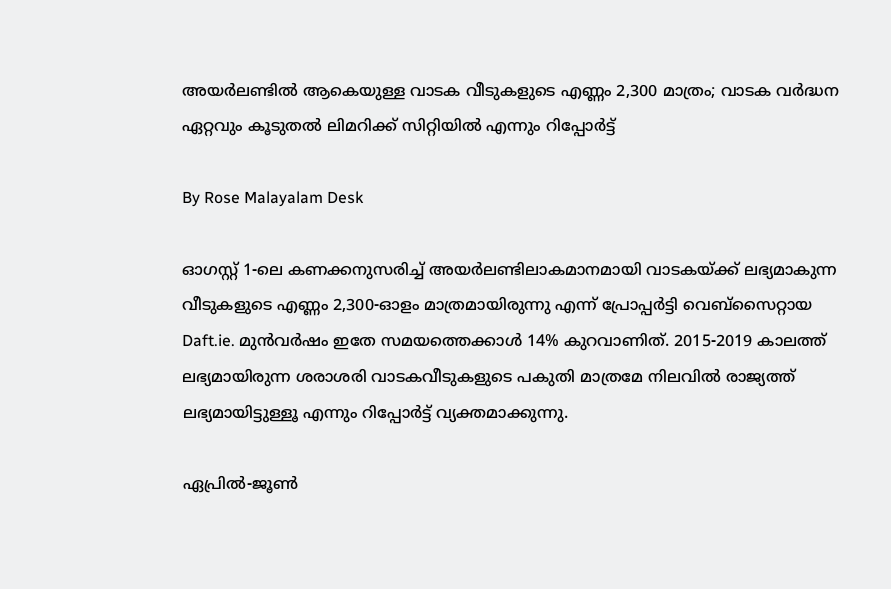അയർലണ്ടിൽ ആകെയുള്ള വാടക വീടുകളുടെ എണ്ണം 2,300 മാത്രം; വാടക വർദ്ധന ഏറ്റവും കൂടുതൽ ലിമറിക്ക് സിറ്റിയിൽ എന്നും റിപ്പോർട്ട്

By Rose Malayalam Desk

ഓഗസ്റ്റ് 1-ലെ കണക്കനുസരിച്ച് അയര്‍ലണ്ടിലാകമാനമായി വാടകയ്ക്ക് ലഭ്യമാകുന്ന വീടുകളുടെ എണ്ണം 2,300-ഓളം മാത്രമായിരുന്നു എന്ന് പ്രോപ്പര്‍ട്ടി വെബ്‌സൈറ്റായ Daft.ie. മുന്‍വര്‍ഷം ഇതേ സമയത്തെക്കാള്‍ 14% കുറവാണിത്. 2015-2019 കാലത്ത് ലഭ്യമായിരുന്ന ശരാശരി വാടകവീടുകളുടെ പകുതി മാത്രമേ നിലവില്‍ രാജ്യത്ത് ലഭ്യമായിട്ടുള്ളൂ എന്നും റിപ്പോര്‍ട്ട് വ്യക്തമാക്കുന്നു.

ഏപ്രില്‍-ജൂണ്‍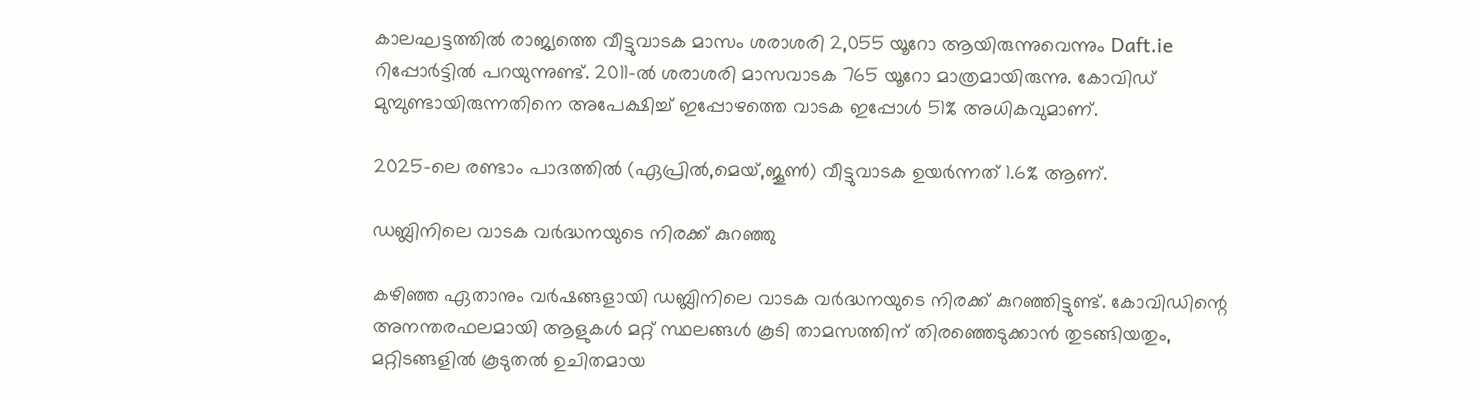കാലഘട്ടത്തില്‍ രാജ്യത്തെ വീട്ടുവാടക മാസം ശരാശരി 2,055 യൂറോ ആയിരുന്നുവെന്നും Daft.ie റിപ്പോര്‍ട്ടില്‍ പറയുന്നുണ്ട്. 2011-ല്‍ ശരാശരി മാസവാടക 765 യൂറോ മാത്രമായിരുന്നു. കോവിഡ് മുമ്പുണ്ടായിരുന്നതിനെ അപേക്ഷിച്ച് ഇപ്പോഴത്തെ വാടക ഇപ്പോള്‍ 51% അധികവുമാണ്.

2025-ലെ രണ്ടാം പാദത്തില്‍ (ഏപ്രില്‍,മെയ്,ജൂണ്‍) വീട്ടുവാടക ഉയര്‍ന്നത് 1.6% ആണ്.

ഡബ്ലിനിലെ വാടക വര്‍ദ്ധനയുടെ നിരക്ക് കുറഞ്ഞു

കഴിഞ്ഞ ഏതാനും വര്‍ഷങ്ങളായി ഡബ്ലിനിലെ വാടക വര്‍ദ്ധനയുടെ നിരക്ക് കുറഞ്ഞിട്ടുണ്ട്. കോവിഡിന്റെ അനന്തരഫലമായി ആളുകള്‍ മറ്റ് സ്ഥലങ്ങള്‍ കൂടി താമസത്തിന് തിരഞ്ഞെടുക്കാന്‍ തുടങ്ങിയതും, മറ്റിടങ്ങളില്‍ കൂടുതല്‍ ഉചിതമായ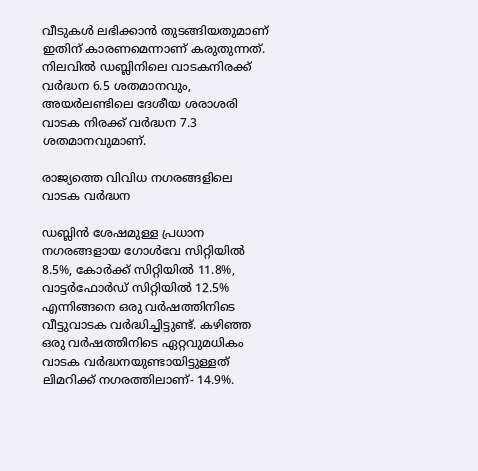വീടുകള്‍ ലഭിക്കാന്‍ തുടങ്ങിയതുമാണ് ഇതിന് കാരണമെന്നാണ് കരുതുന്നത്. നിലവില്‍ ഡബ്ലിനിലെ വാടകനിരക്ക് വര്‍ദ്ധന 6.5 ശതമാനവും, അയര്‍ലണ്ടിലെ ദേശീയ ശരാശരി വാടക നിരക്ക് വര്‍ദ്ധന 7.3 ശതമാനവുമാണ്.

രാജ്യത്തെ വിവിധ നഗരങ്ങളിലെ വാടക വര്‍ദ്ധന

ഡബ്ലിന്‍ ശേഷമുള്ള പ്രധാന നഗരങ്ങളായ ഗോള്‍വേ സിറ്റിയില്‍ 8.5%, കോര്‍ക്ക് സിറ്റിയില്‍ 11.8%, വാട്ടര്‍ഫോര്‍ഡ് സിറ്റിയില്‍ 12.5% എന്നിങ്ങനെ ഒരു വര്‍ഷത്തിനിടെ വീട്ടുവാടക വര്‍ദ്ധിച്ചിട്ടുണ്ട്. കഴിഞ്ഞ ഒരു വര്‍ഷത്തിനിടെ ഏറ്റവുമധികം വാടക വര്‍ദ്ധനയുണ്ടായിട്ടുള്ളത് ലിമറിക്ക് നഗരത്തിലാണ്- 14.9%.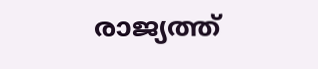രാജ്യത്ത്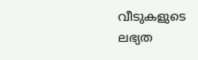വീടുകളുടെ ലഭ്യത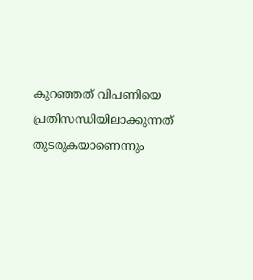കുറഞ്ഞത് വിപണിയെ പ്രതിസന്ധിയിലാക്കുന്നത് തുടരുകയാണെന്നും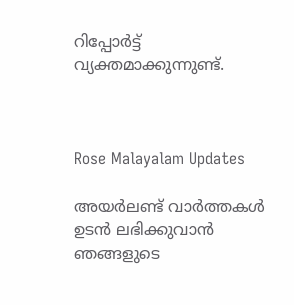റിപ്പോര്‍ട്ട് വ്യക്തമാക്കുന്നുണ്ട്.



Rose Malayalam Updates

അയർലണ്ട് വാർത്തകൾ ഉടൻ ലഭിക്കുവാൻ ഞങ്ങളുടെ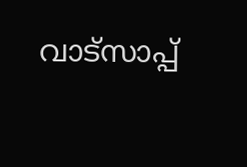വാട്സാപ്പ്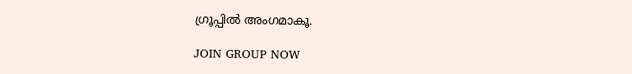ഗ്രൂപ്പിൽ അംഗമാകൂ.

JOIN GROUP NOW